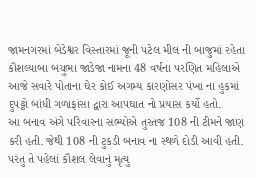જામનગરમાં બેડેશ્વર વિસ્તારમાં જૂની પટેલ મીલ ની બાજુમાં રહેતા કૌશલ્યાબા બચુભા જાડેજા નામના 48 વર્ષના પરણિત મહિલાએ આજે સવારે પોતાના ઘેર કોઈ અગમ્ય કારણોસર પંખા ના હુકમાં દુપટ્ટો બાંધી ગળાફાંસા દ્વારા આપઘાત નો પ્રયાસ કર્યો હતો.
આ બનાવ અંગે પરિવારના સભ્યોએ તુરતજ 108 ની ટીમને જાણ કરી હતી. જેથી 108 ની ટુકડી બનાવ ના સ્થળે દોડી આવી હતી. પરંતુ તે પહેલાં કૌશલ લેવાનું મૃત્યુ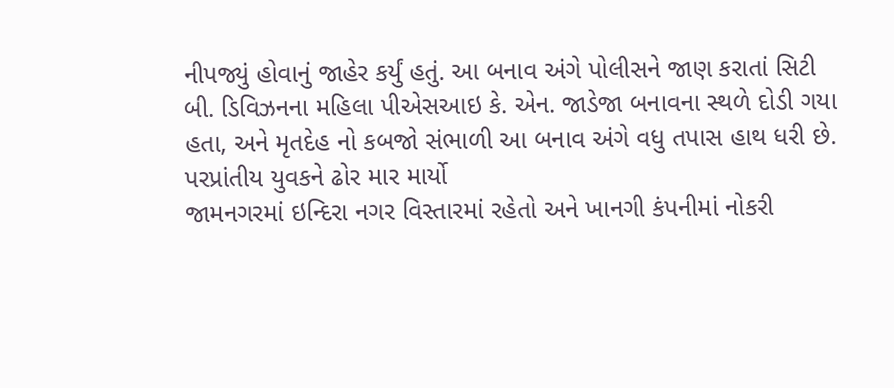નીપજ્યું હોવાનું જાહેર કર્યું હતું. આ બનાવ અંગે પોલીસને જાણ કરાતાં સિટી બી. ડિવિઝનના મહિલા પીએસઆઇ કે. એન. જાડેજા બનાવના સ્થળે દોડી ગયા હતા, અને મૃતદેહ નો કબજો સંભાળી આ બનાવ અંગે વધુ તપાસ હાથ ધરી છે.
પરપ્રાંતીય યુવકને ઢોર માર માર્યો
જામનગરમાં ઇન્દિરા નગર વિસ્તારમાં રહેતો અને ખાનગી કંપનીમાં નોકરી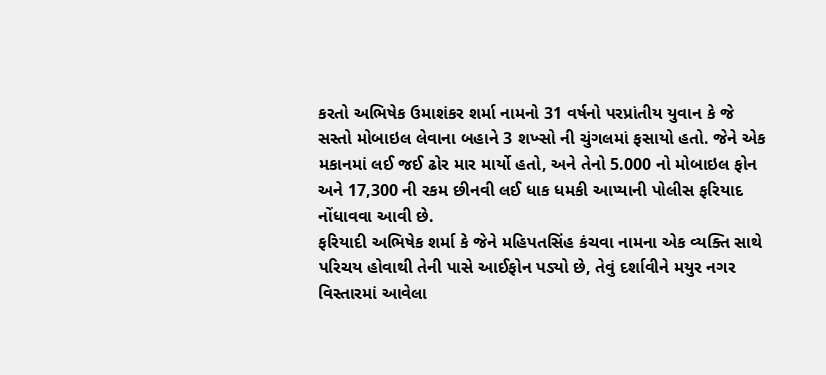કરતો અભિષેક ઉમાશંકર શર્મા નામનો 31 વર્ષનો પરપ્રાંતીય યુવાન કે જે સસ્તો મોબાઇલ લેવાના બહાને 3 શખ્સો ની ચુંગલમાં ફસાયો હતો. જેને એક મકાનમાં લઈ જઈ ઢોર માર માર્યો હતો, અને તેનો 5.000 નો મોબાઇલ ફોન અને 17,300 ની રકમ છીનવી લઈ ધાક ધમકી આપ્યાની પોલીસ ફરિયાદ નોંધાવવા આવી છે.
ફરિયાદી અભિષેક શર્મા કે જેને મહિપતસિંહ કંચવા નામના એક વ્યક્તિ સાથે પરિચય હોવાથી તેની પાસે આઈફોન પડ્યો છે, તેવું દર્શાવીને મયુર નગર વિસ્તારમાં આવેલા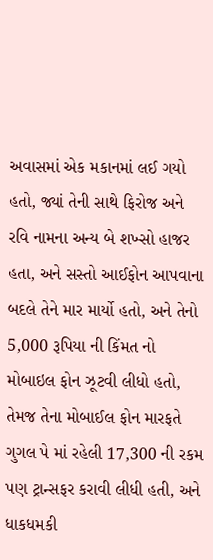અવાસમાં એક મકાનમાં લઈ ગયો હતો, જ્યાં તેની સાથે ફિરોજ અને રવિ નામના અન્ય બે શખ્સો હાજર હતા, અને સસ્તો આઈફોન આપવાના બદલે તેને માર માર્યો હતો, અને તેનો 5,000 રૂપિયા ની કિંમત નો મોબાઇલ ફોન ઝૂટવી લીધો હતો, તેમજ તેના મોબાઈલ ફોન મારફતે ગુગલ પે માં રહેલી 17,300 ની રકમ પણ ટ્રાન્સફર કરાવી લીધી હતી, અને ધાકધમકી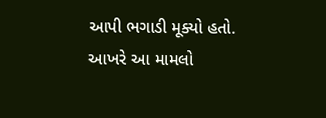આપી ભગાડી મૂક્યો હતો. આખરે આ મામલો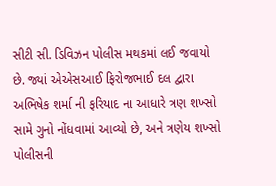સીટી સી. ડિવિઝન પોલીસ મથકમાં લઈ જવાયો છે. જ્યાં એએસઆઈ ફિરોજભાઈ દલ દ્વારા અભિષેક શર્મા ની ફરિયાદ ના આધારે ત્રણ શખ્સો સામે ગુનો નોંધવામાં આવ્યો છે, અને ત્રણેય શખ્સો પોલીસની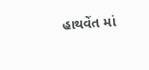હાથવેંત માં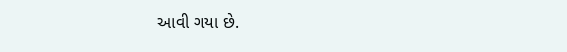આવી ગયા છે.